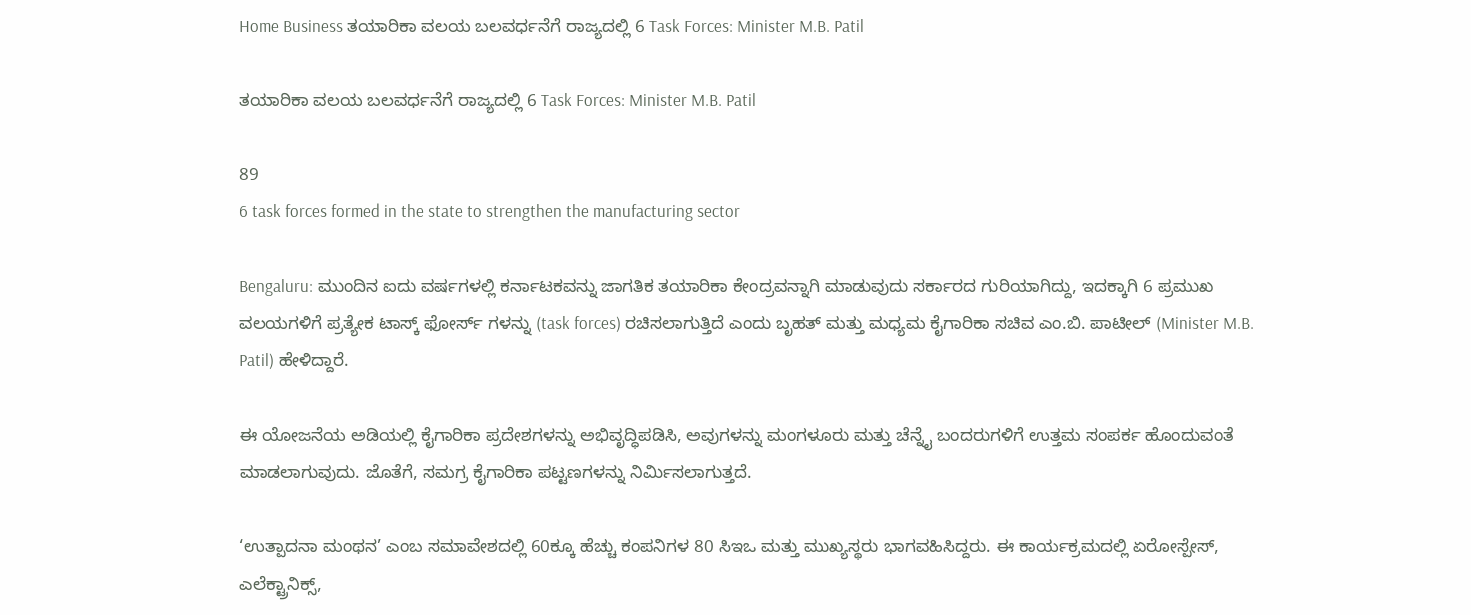Home Business ತಯಾರಿಕಾ ವಲಯ ಬಲವರ್ಧನೆಗೆ ರಾಜ್ಯದಲ್ಲಿ 6 Task Forces: Minister M.B. Patil

ತಯಾರಿಕಾ ವಲಯ ಬಲವರ್ಧನೆಗೆ ರಾಜ್ಯದಲ್ಲಿ 6 Task Forces: Minister M.B. Patil

89
6 task forces formed in the state to strengthen the manufacturing sector

Bengaluru: ಮುಂದಿನ ಐದು ವರ್ಷಗಳಲ್ಲಿ ಕರ್ನಾಟಕವನ್ನು ಜಾಗತಿಕ ತಯಾರಿಕಾ ಕೇಂದ್ರವನ್ನಾಗಿ ಮಾಡುವುದು ಸರ್ಕಾರದ ಗುರಿಯಾಗಿದ್ದು, ಇದಕ್ಕಾಗಿ 6 ಪ್ರಮುಖ ವಲಯಗಳಿಗೆ ಪ್ರತ್ಯೇಕ ಟಾಸ್ಕ್ ಫೋರ್ಸ್ ಗಳನ್ನು (task forces) ರಚಿಸಲಾಗುತ್ತಿದೆ ಎಂದು ಬೃಹತ್ ಮತ್ತು ಮಧ್ಯಮ ಕೈಗಾರಿಕಾ ಸಚಿವ ಎಂ.ಬಿ. ಪಾಟೀಲ್ (Minister M.B. Patil) ಹೇಳಿದ್ದಾರೆ.

ಈ ಯೋಜನೆಯ ಅಡಿಯಲ್ಲಿ ಕೈಗಾರಿಕಾ ಪ್ರದೇಶಗಳನ್ನು ಅಭಿವೃದ್ಧಿಪಡಿಸಿ, ಅವುಗಳನ್ನು ಮಂಗಳೂರು ಮತ್ತು ಚೆನ್ನೈ ಬಂದರುಗಳಿಗೆ ಉತ್ತಮ ಸಂಪರ್ಕ ಹೊಂದುವಂತೆ ಮಾಡಲಾಗುವುದು. ಜೊತೆಗೆ, ಸಮಗ್ರ ಕೈಗಾರಿಕಾ ಪಟ್ಟಣಗಳನ್ನು ನಿರ್ಮಿಸಲಾಗುತ್ತದೆ.

‘ಉತ್ಪಾದನಾ ಮಂಥನ’ ಎಂಬ ಸಮಾವೇಶದಲ್ಲಿ 60ಕ್ಕೂ ಹೆಚ್ಚು ಕಂಪನಿಗಳ 80 ಸಿಇಒ ಮತ್ತು ಮುಖ್ಯಸ್ಥರು ಭಾಗವಹಿಸಿದ್ದರು. ಈ ಕಾರ್ಯಕ್ರಮದಲ್ಲಿ ಏರೋಸ್ಪೇಸ್, ಎಲೆಕ್ಟ್ರಾನಿಕ್ಸ್,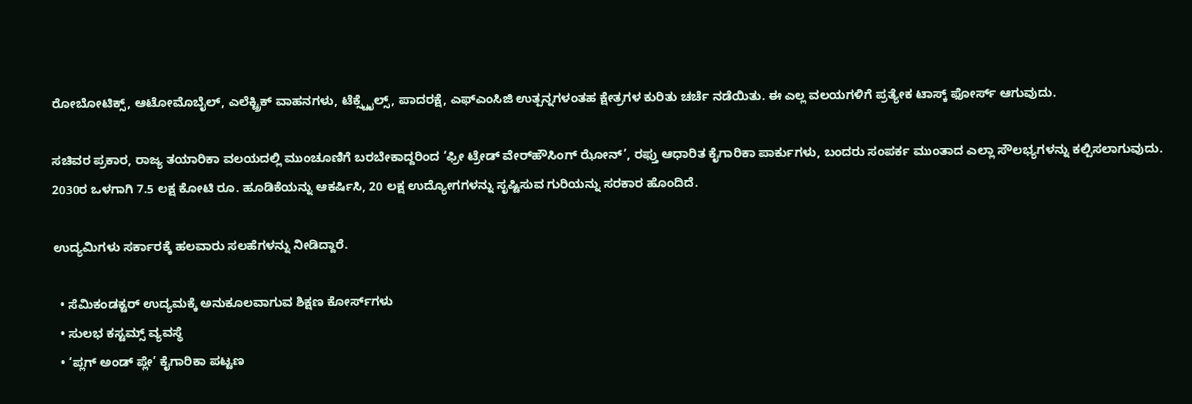ರೋಬೋಟಿಕ್ಸ್, ಆಟೋಮೊಬೈಲ್, ಎಲೆಕ್ಟ್ರಿಕ್ ವಾಹನಗಳು, ಟೆಕ್ಸ್ಟೈಲ್ಸ್, ಪಾದರಕ್ಷೆ, ಎಫ್ಎಂಸಿಜಿ ಉತ್ಪನ್ನಗಳಂತಹ ಕ್ಷೇತ್ರಗಳ ಕುರಿತು ಚರ್ಚೆ ನಡೆಯಿತು. ಈ ಎಲ್ಲ ವಲಯಗಳಿಗೆ ಪ್ರತ್ಯೇಕ ಟಾಸ್ಕ್ ಫೋರ್ಸ್ ಆಗುವುದು.

ಸಚಿವರ ಪ್ರಕಾರ, ರಾಜ್ಯ ತಯಾರಿಕಾ ವಲಯದಲ್ಲಿ ಮುಂಚೂಣಿಗೆ ಬರಬೇಕಾದ್ದರಿಂದ ‘ಫ್ರೀ ಟ್ರೇಡ್ ವೇರ್‌ಹೌಸಿಂಗ್ ಝೋನ್’, ರಫ್ತು ಆಧಾರಿತ ಕೈಗಾರಿಕಾ ಪಾರ್ಕುಗಳು, ಬಂದರು ಸಂಪರ್ಕ ಮುಂತಾದ ಎಲ್ಲಾ ಸೌಲಭ್ಯಗಳನ್ನು ಕಲ್ಪಿಸಲಾಗುವುದು. 2030ರ ಒಳಗಾಗಿ 7.5 ಲಕ್ಷ ಕೋಟಿ ರೂ. ಹೂಡಿಕೆಯನ್ನು ಆಕರ್ಷಿಸಿ, 20 ಲಕ್ಷ ಉದ್ಯೋಗಗಳನ್ನು ಸೃಷ್ಟಿಸುವ ಗುರಿಯನ್ನು ಸರಕಾರ ಹೊಂದಿದೆ.

ಉದ್ಯಮಿಗಳು ಸರ್ಕಾರಕ್ಕೆ ಹಲವಾರು ಸಲಹೆಗಳನ್ನು ನೀಡಿದ್ದಾರೆ.

  • ಸೆಮಿಕಂಡಕ್ಟರ್ ಉದ್ಯಮಕ್ಕೆ ಅನುಕೂಲವಾಗುವ ಶಿಕ್ಷಣ ಕೋರ್ಸ್‌ಗಳು
  • ಸುಲಭ ಕಸ್ಟಮ್ಸ್ ವ್ಯವಸ್ಥೆ
  • ‘ಪ್ಲಗ್ ಅಂಡ್ ಪ್ಲೇ’ ಕೈಗಾರಿಕಾ ಪಟ್ಟಣ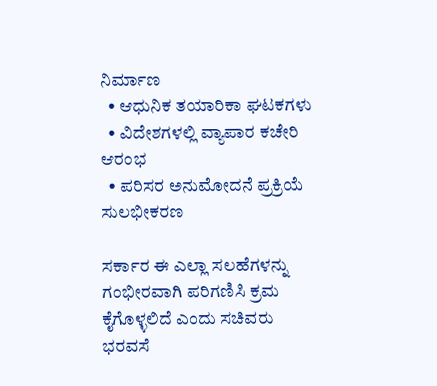ನಿರ್ಮಾಣ
  • ಆಧುನಿಕ ತಯಾರಿಕಾ ಘಟಕಗಳು
  • ವಿದೇಶಗಳಲ್ಲಿ ವ್ಯಾಪಾರ ಕಚೇರಿ ಆರಂಭ
  • ಪರಿಸರ ಅನುಮೋದನೆ ಪ್ರಕ್ರಿಯೆ ಸುಲಭೀಕರಣ

ಸರ್ಕಾರ ಈ ಎಲ್ಲಾ ಸಲಹೆಗಳನ್ನು ಗಂಭೀರವಾಗಿ ಪರಿಗಣಿಸಿ ಕ್ರಮ ಕೈಗೊಳ್ಳಲಿದೆ ಎಂದು ಸಚಿವರು ಭರವಸೆ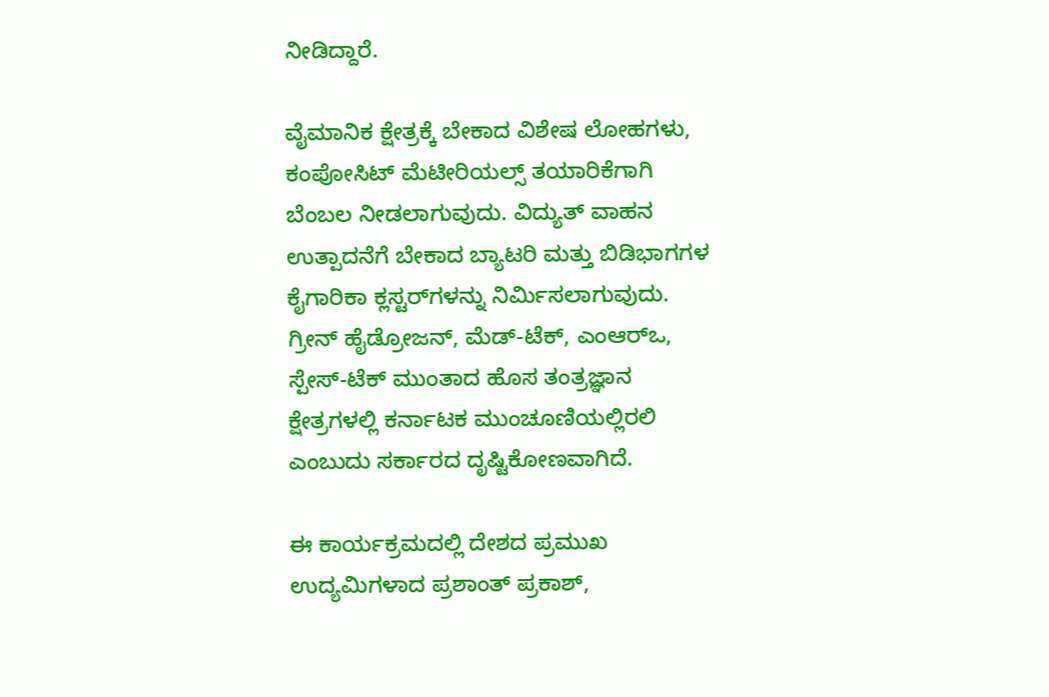ನೀಡಿದ್ದಾರೆ.

ವೈಮಾನಿಕ ಕ್ಷೇತ್ರಕ್ಕೆ ಬೇಕಾದ ವಿಶೇಷ ಲೋಹಗಳು, ಕಂಪೋಸಿಟ್ ಮೆಟೀರಿಯಲ್ಸ್ ತಯಾರಿಕೆಗಾಗಿ ಬೆಂಬಲ ನೀಡಲಾಗುವುದು. ವಿದ್ಯುತ್ ವಾಹನ ಉತ್ಪಾದನೆಗೆ ಬೇಕಾದ ಬ್ಯಾಟರಿ ಮತ್ತು ಬಿಡಿಭಾಗಗಳ ಕೈಗಾರಿಕಾ ಕ್ಲಸ್ಟರ್‌ಗಳನ್ನು ನಿರ್ಮಿಸಲಾಗುವುದು. ಗ್ರೀನ್ ಹೈಡ್ರೋಜನ್, ಮೆಡ್-ಟೆಕ್, ಎಂಆರ್‌ಒ, ಸ್ಪೇಸ್-ಟೆಕ್ ಮುಂತಾದ ಹೊಸ ತಂತ್ರಜ್ಞಾನ ಕ್ಷೇತ್ರಗಳಲ್ಲಿ ಕರ್ನಾಟಕ ಮುಂಚೂಣಿಯಲ್ಲಿರಲಿ ಎಂಬುದು ಸರ್ಕಾರದ ದೃಷ್ಟಿಕೋಣವಾಗಿದೆ.

ಈ ಕಾರ್ಯಕ್ರಮದಲ್ಲಿ ದೇಶದ ಪ್ರಮುಖ ಉದ್ಯಮಿಗಳಾದ ಪ್ರಶಾಂತ್ ಪ್ರಕಾಶ್,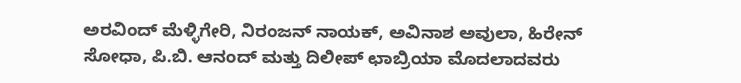ಅರವಿಂದ್ ಮೆಳ್ಳಿಗೇರಿ, ನಿರಂಜನ್ ನಾಯಕ್, ಅವಿನಾಶ ಅವುಲಾ, ಹಿರೇನ್ ಸೋಧಾ, ಪಿ.ಬಿ. ಆನಂದ್ ಮತ್ತು ದಿಲೀಪ್ ಛಾಬ್ರಿಯಾ ಮೊದಲಾದವರು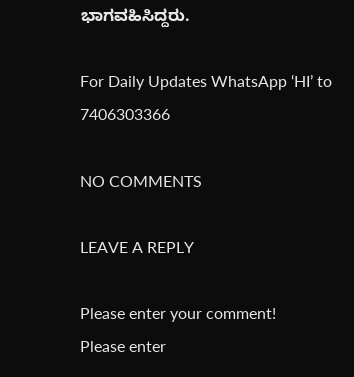ಭಾಗವಹಿಸಿದ್ದರು.

For Daily Updates WhatsApp ‘HI’ to 7406303366

NO COMMENTS

LEAVE A REPLY

Please enter your comment!
Please enter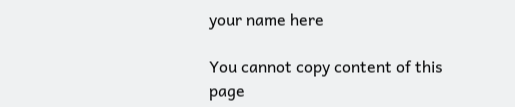your name here

You cannot copy content of this page